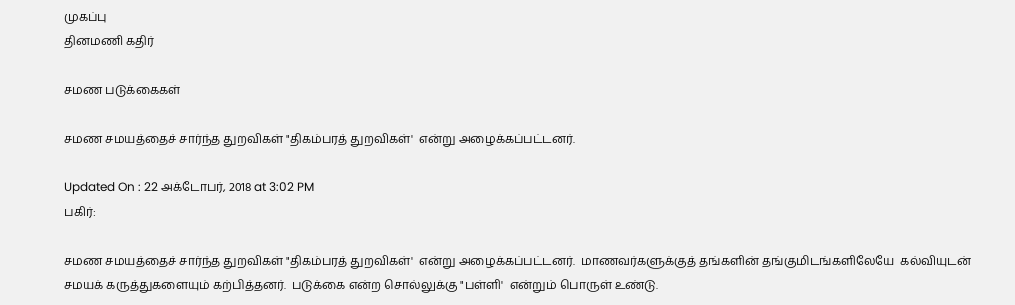முகப்பு
தினமணி கதிர்

சமண படுக்கைகள்

சமண சமயத்தைச் சார்ந்த துறவிகள் "திகம்பரத் துறவிகள்'  என்று அழைக்கப்பட்டனர்.

Updated On : 22 அக்டோபர், 2018 at 3:02 PM
பகிர்:

சமண சமயத்தைச் சார்ந்த துறவிகள் "திகம்பரத் துறவிகள்'  என்று அழைக்கப்பட்டனர்.  மாணவர்களுக்குத் தங்களின் தங்குமிடங்களிலேயே  கல்வியுடன் சமயக் கருத்துகளையும் கற்பித்தனர்.  படுக்கை என்ற சொல்லுக்கு "பள்ளி'  என்றும் பொருள் உண்டு.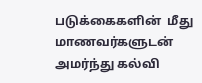படுக்கைகளின்  மீது மாணவர்களுடன் அமர்ந்து கல்வி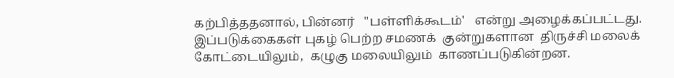கற்பித்ததனால், பின்னர்   "பள்ளிக்கூடம்'   என்று அழைக்கப்பட்டது.  இப்படுக்கைகள் புகழ் பெற்ற சமணக்  குன்றுகளான  திருச்சி மலைக் கோட்டையிலும்,  கழுகு மலையிலும்  காணப்படுகின்றன.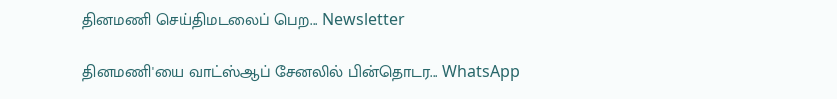தினமணி செய்திமடலைப் பெற... Newsletter

தினமணி'யை வாட்ஸ்ஆப் சேனலில் பின்தொடர... WhatsApp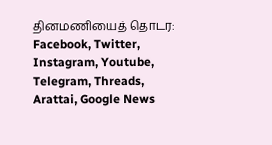தினமணியைத் தொடர: Facebook, Twitter, Instagram, Youtube, Telegram, Threads, Arattai, Google News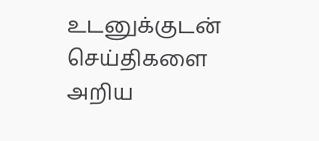உடனுக்குடன் செய்திகளை அறிய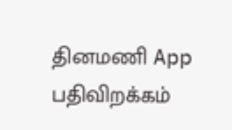தினமணி App பதிவிறக்கம்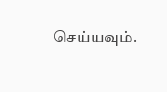செய்யவும்.